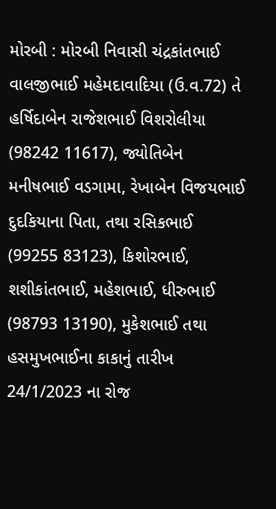મોરબી : મોરબી નિવાસી ચંદ્રકાંતભાઈ વાલજીભાઈ મહેમદાવાદિયા (ઉ.વ.72) તે હર્ષિદાબેન રાજેશભાઈ વિશરોલીયા (98242 11617), જ્યોતિબેન મનીષભાઈ વડગામા, રેખાબેન વિજયભાઈ દુદકિયાના પિતા, તથા રસિકભાઈ (99255 83123), કિશોરભાઈ, શશીકાંતભાઈ, મહેશભાઈ, ધીરુભાઈ (98793 13190), મુકેશભાઈ તથા હસમુખભાઈના કાકાનું તારીખ 24/1/2023 ના રોજ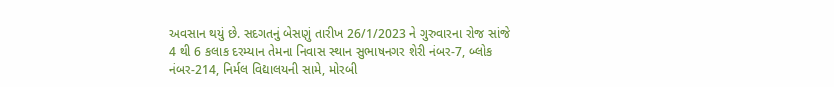અવસાન થયું છે. સદગતનું બેસણું તારીખ 26/1/2023 ને ગુરુવારના રોજ સાંજે 4 થી 6 કલાક દરમ્યાન તેમના નિવાસ સ્થાન સુભાષનગર શેરી નંબર-7, બ્લોક નંબર-214, નિર્મલ વિદ્યાલયની સામે, મોરબી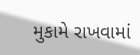મુકામે રાખવામાં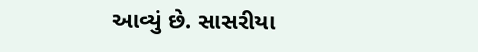આવ્યું છે. સાસરીયા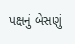પક્ષનું બેસણું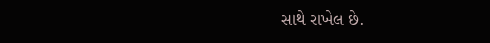સાથે રાખેલ છે.